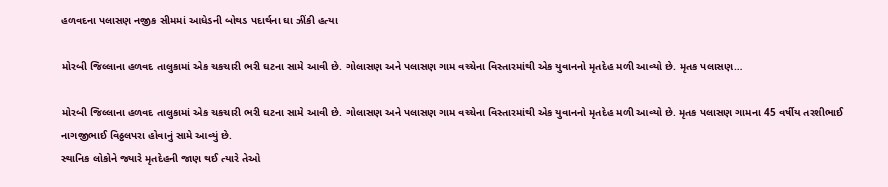હળવદના પલાસણ નજીક સીમમાં આધેડની બોથડ પદાર્થના ઘા ઝીંકી હત્યા

મોરબી જિલ્લાના હળવદ તાલુકામાં એક ચકચારી ભરી ઘટના સામે આવી છે. ગોલાસણ અને પલાસણ ગામ વચ્ચેના વિસ્તારમાંથી એક યુવાનનો મૃતદેહ મળી આવ્યો છે. મૃતક પલાસણ…

મોરબી જિલ્લાના હળવદ તાલુકામાં એક ચકચારી ભરી ઘટના સામે આવી છે. ગોલાસણ અને પલાસણ ગામ વચ્ચેના વિસ્તારમાંથી એક યુવાનનો મૃતદેહ મળી આવ્યો છે. મૃતક પલાસણ ગામના 45 વર્ષીય તરશીભાઈ નાગજીભાઈ વિઠ્ઠલપરા હોવાનું સામે આવ્યું છે.
સ્થાનિક લોકોને જ્યારે મૃતદેહની જાણ થઈ ત્યારે તેઓ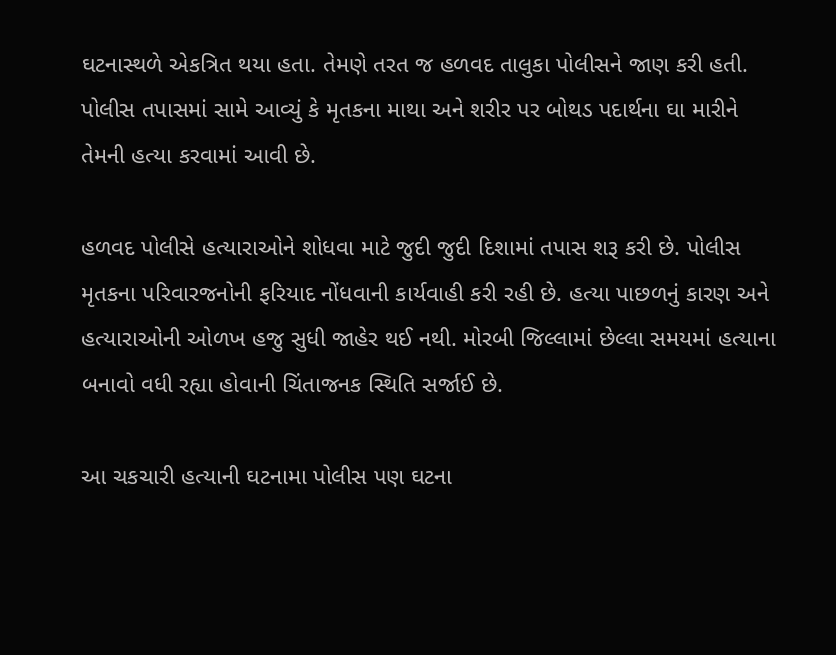ઘટનાસ્થળે એકત્રિત થયા હતા. તેમણે તરત જ હળવદ તાલુકા પોલીસને જાણ કરી હતી. પોલીસ તપાસમાં સામે આવ્યું કે મૃતકના માથા અને શરીર પર બોથડ પદાર્થના ઘા મારીને તેમની હત્યા કરવામાં આવી છે.

હળવદ પોલીસે હત્યારાઓને શોધવા માટે જુદી જુદી દિશામાં તપાસ શરૂ કરી છે. પોલીસ મૃતકના પરિવારજનોની ફરિયાદ નોંધવાની કાર્યવાહી કરી રહી છે. હત્યા પાછળનું કારણ અને હત્યારાઓની ઓળખ હજુ સુધી જાહેર થઈ નથી. મોરબી જિલ્લામાં છેલ્લા સમયમાં હત્યાના બનાવો વધી રહ્યા હોવાની ચિંતાજનક સ્થિતિ સર્જાઈ છે.

આ ચકચારી હત્યાની ઘટનામા પોલીસ પણ ઘટના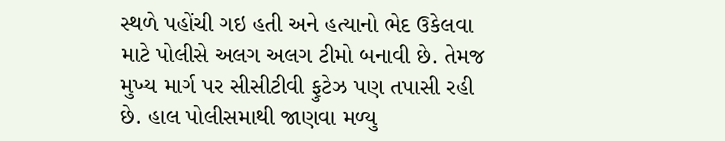સ્થળે પહોંચી ગઇ હતી અને હત્યાનો ભેદ ઉકેલવા માટે પોલીસે અલગ અલગ ટીમો બનાવી છે. તેમજ મુખ્ય માર્ગ પર સીસીટીવી ફુટેઝ પણ તપાસી રહી છે. હાલ પોલીસમાથી જાણવા મળ્યુ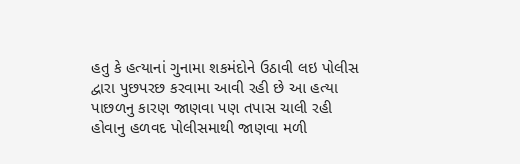હતુ કે હત્યાનાં ગુનામા શકમંદોને ઉઠાવી લઇ પોલીસ દ્વારા પુછપરછ કરવામા આવી રહી છે આ હત્યા પાછળનુ કારણ જાણવા પણ તપાસ ચાલી રહી હોવાનુ હળવદ પોલીસમાથી જાણવા મળી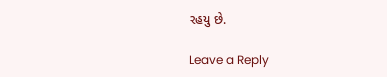રહયુ છે.

Leave a Reply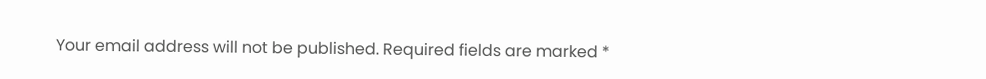Your email address will not be published. Required fields are marked *